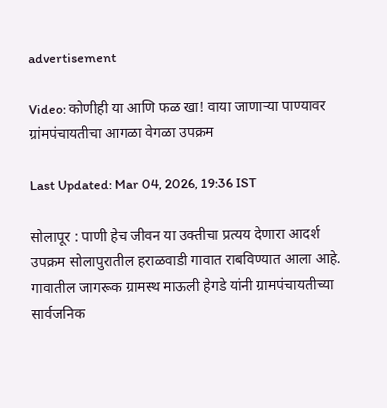advertisement

Video: कोणीही या आणि फळ खा! वाया जाणाऱ्या पाण्यावर ग्रांमपंचायतीचा आगळा वेगळा उपक्रम

Last Updated: Mar 04, 2026, 19:36 IST

सोलापूर : पाणी हेच जीवन या उक्तीचा प्रत्यय देणारा आदर्श उपक्रम सोलापुरातील हराळवाडी गावात राबविण्यात आला आहे. गावातील जागरूक ग्रामस्थ माऊली हेगडे यांनी ग्रामपंचायतीच्या सार्वजनिक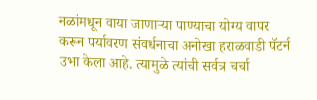नळांमधून वाया जाणाऱ्या पाण्याचा योग्य वापर करून पर्यावरण संवर्धनाचा अनोखा हराळवाडी पॅटर्न उभा केला आहे. त्यामुळे त्यांची सर्वत्र चर्चा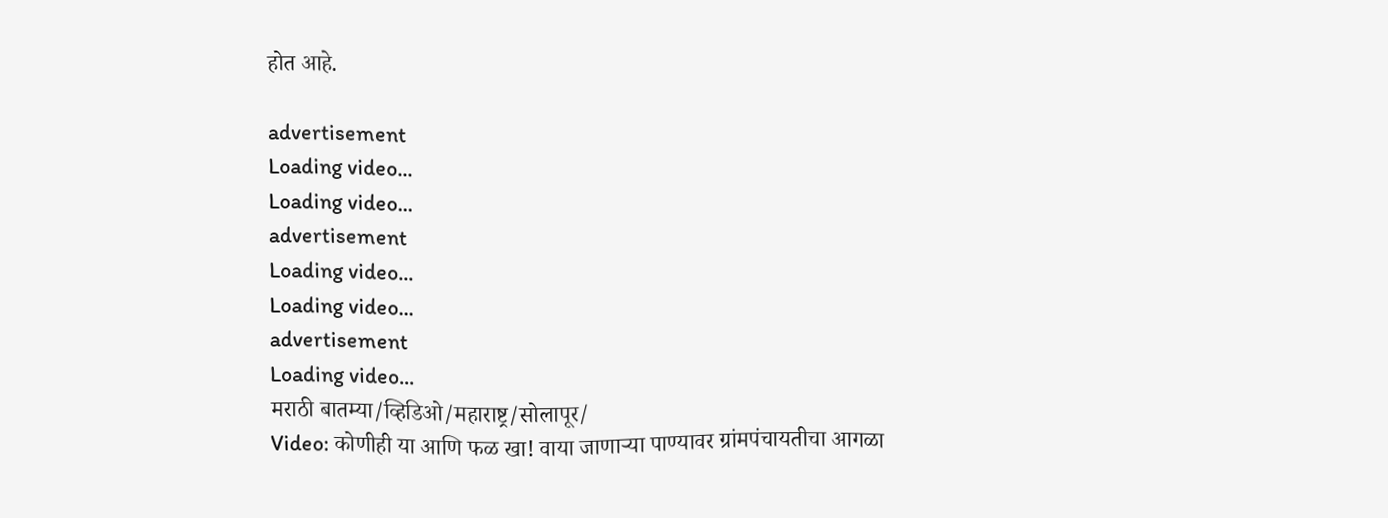होत आहे.

advertisement
Loading video...
Loading video...
advertisement
Loading video...
Loading video...
advertisement
Loading video...
मराठी बातम्या/व्हिडिओ/महाराष्ट्र/सोलापूर/
Video: कोणीही या आणि फळ खा! वाया जाणाऱ्या पाण्यावर ग्रांमपंचायतीचा आगळा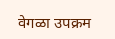वेगळा उपक्रम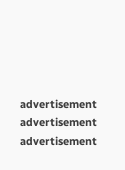advertisement
advertisement
advertisement